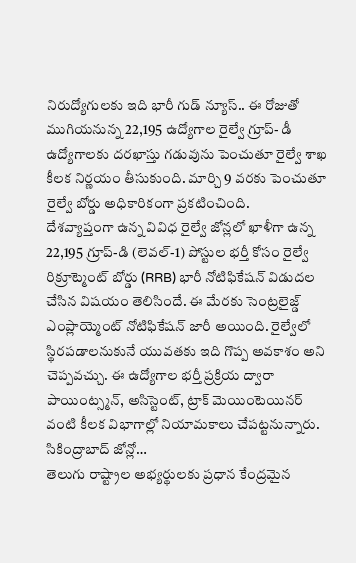నిరుద్యోగులకు ఇది భారీ గుడ్ న్యూస్.. ఈ రోజుతో ముగియనున్న 22,195 ఉద్యోగాల రైల్వే గ్రూప్- డీ ఉద్యోగాలకు దరఖాస్తు గడువును పెంచుతూ రైల్వే శాఖ కీలక నిర్ణయం తీసుకుంది. మార్చి 9 వరకు పెంచుతూ రైల్వే బోర్డు అధికారికంగా ప్రకటించింది.
దేశవ్యాప్తంగా ఉన్న వివిధ రైల్వే జోన్లలో ఖాళీగా ఉన్న 22,195 గ్రూప్-డి (లెవల్-1) పోస్టుల భర్తీ కోసం రైల్వే రిక్రూట్మెంట్ బోర్డు (RRB) భారీ నోటిఫికేషన్ విడుదల చేసిన విషయం తెలిసిందే. ఈ మేరకు సెంట్రలైజ్డ్ ఎంప్లాయ్మెంట్ నోటిఫికేషన్ జారీ అయింది. రైల్వేలో స్థిరపడాలనుకునే యువతకు ఇది గొప్ప అవకాశం అని చెప్పవచ్చు. ఈ ఉద్యోగాల భర్తీ ప్రక్రియ ద్వారా పాయింట్స్మన్, అసిస్టెంట్, ట్రాక్ మెయింటెయినర్ వంటి కీలక విభాగాల్లో నియామకాలు చేపట్టనున్నారు.
సికింద్రాబాద్ జోన్లో…
తెలుగు రాష్ట్రాల అభ్యర్థులకు ప్రధాన కేంద్రమైన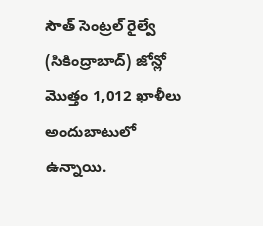సౌత్ సెంట్రల్ రైల్వే (సికింద్రాబాద్) జోన్లో మొత్తం 1,012 ఖాళీలు అందుబాటులో ఉన్నాయి.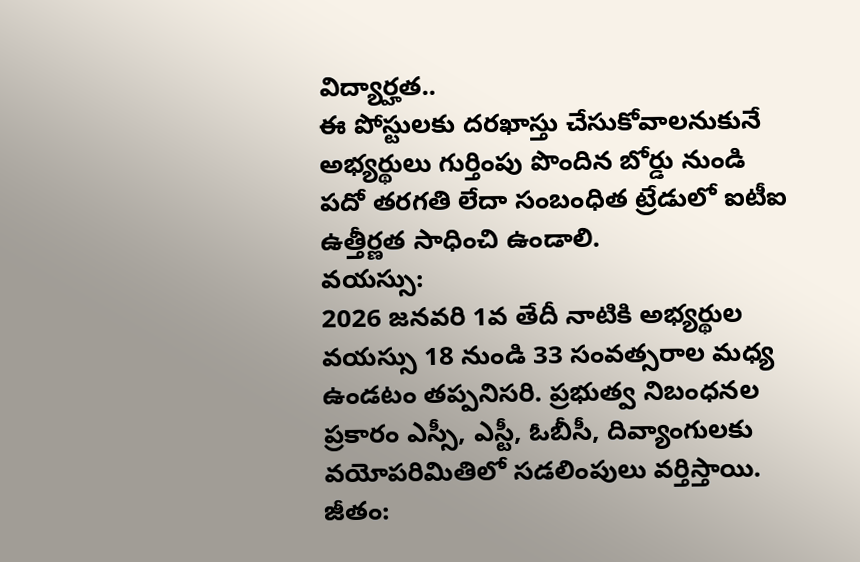విద్యార్హత..
ఈ పోస్టులకు దరఖాస్తు చేసుకోవాలనుకునే అభ్యర్థులు గుర్తింపు పొందిన బోర్డు నుండి పదో తరగతి లేదా సంబంధిత ట్రేడులో ఐటీఐ ఉత్తీర్ణత సాధించి ఉండాలి.
వయస్సు:
2026 జనవరి 1వ తేదీ నాటికి అభ్యర్థుల వయస్సు 18 నుండి 33 సంవత్సరాల మధ్య ఉండటం తప్పనిసరి. ప్రభుత్వ నిబంధనల ప్రకారం ఎస్సీ, ఎస్టీ, ఓబీసీ, దివ్యాంగులకు వయోపరిమితిలో సడలింపులు వర్తిస్తాయి.
జీతం: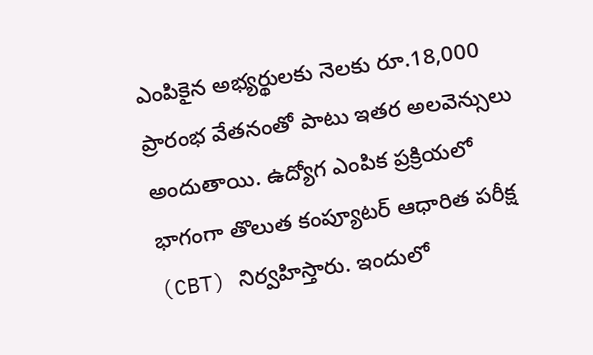ఎంపికైన అభ్యర్థులకు నెలకు రూ.18,000 ప్రారంభ వేతనంతో పాటు ఇతర అలవెన్సులు అందుతాయి. ఉద్యోగ ఎంపిక ప్రక్రియలో భాగంగా తొలుత కంప్యూటర్ ఆధారిత పరీక్ష (CBT) నిర్వహిస్తారు. ఇందులో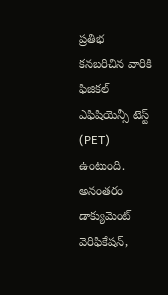ప్రతిభ కనబరిచిన వారికి ఫిజికల్ ఎఫిషియెన్సీ టెస్ట్ (PET) ఉంటుంది. అనంతరం డాక్యుమెంట్ వెరిఫికేషన్,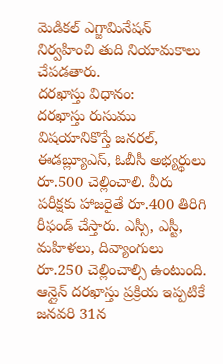మెడికల్ ఎగ్జామినేషన్ నిర్వహించి తుది నియామకాలు చేపడతారు.
దరఖాస్తు విధానం:
దరఖాస్తు రుసుము విషయానికొస్తే జనరల్, ఈడబ్ల్యూఎస్, ఓబీసీ అభ్యర్థులు రూ.500 చెల్లించాలి. వీరు పరీక్షకు హాజరైతే రూ.400 తిరిగి రీఫండ్ చేస్తారు. ఎస్సీ, ఎస్టీ, మహిళలు, దివ్యాంగులు రూ.250 చెల్లించాల్సి ఉంటుంది.
ఆన్లైన్ దరఖాస్తు ప్రక్రియ ఇప్పటికే జనవరి 31న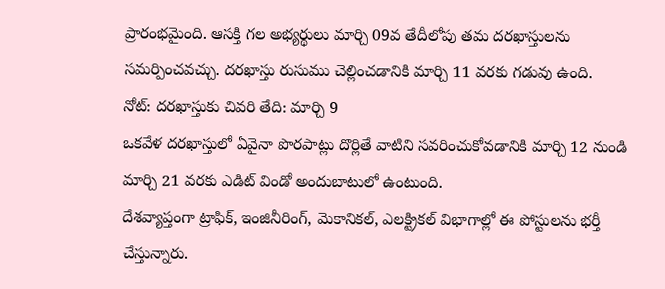ప్రారంభమైంది. ఆసక్తి గల అభ్యర్థులు మార్చి 09వ తేదీలోపు తమ దరఖాస్తులను సమర్పించవచ్చు. దరఖాస్తు రుసుము చెల్లించడానికి మార్చి 11 వరకు గడువు ఉంది.
నోట్: దరఖాస్తుకు చివరి తేది: మార్చి 9
ఒకవేళ దరఖాస్తులో ఏవైనా పొరపాట్లు దొర్లితే వాటిని సవరించుకోవడానికి మార్చి 12 నుండి మార్చి 21 వరకు ఎడిట్ విండో అందుబాటులో ఉంటుంది.
దేశవ్యాప్తంగా ట్రాఫిక్, ఇంజినీరింగ్, మెకానికల్, ఎలక్ట్రికల్ విభాగాల్లో ఈ పోస్టులను భర్తీ చేస్తున్నారు.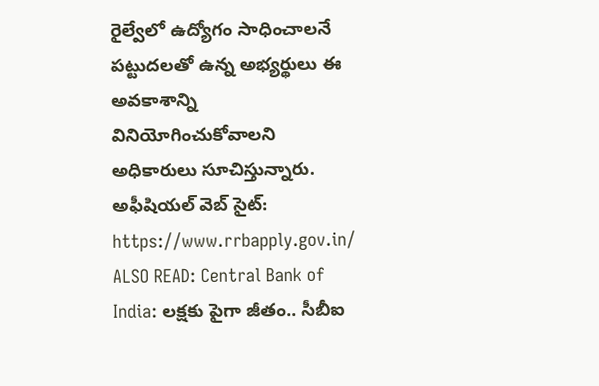రైల్వేలో ఉద్యోగం సాధించాలనే పట్టుదలతో ఉన్న అభ్యర్థులు ఈ అవకాశాన్ని వినియోగించుకోవాలని అధికారులు సూచిస్తున్నారు.
అఫీషియల్ వెబ్ సైట్: https://www.rrbapply.gov.in/
ALSO READ: Central Bank of India: లక్షకు పైగా జీతం.. సీబీఐ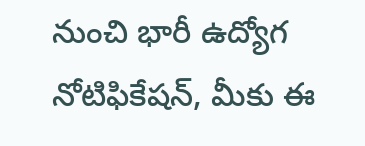నుంచి భారీ ఉద్యోగ నోటిఫికేషన్, మీకు ఈ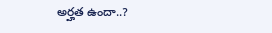అర్హత ఉందా..?